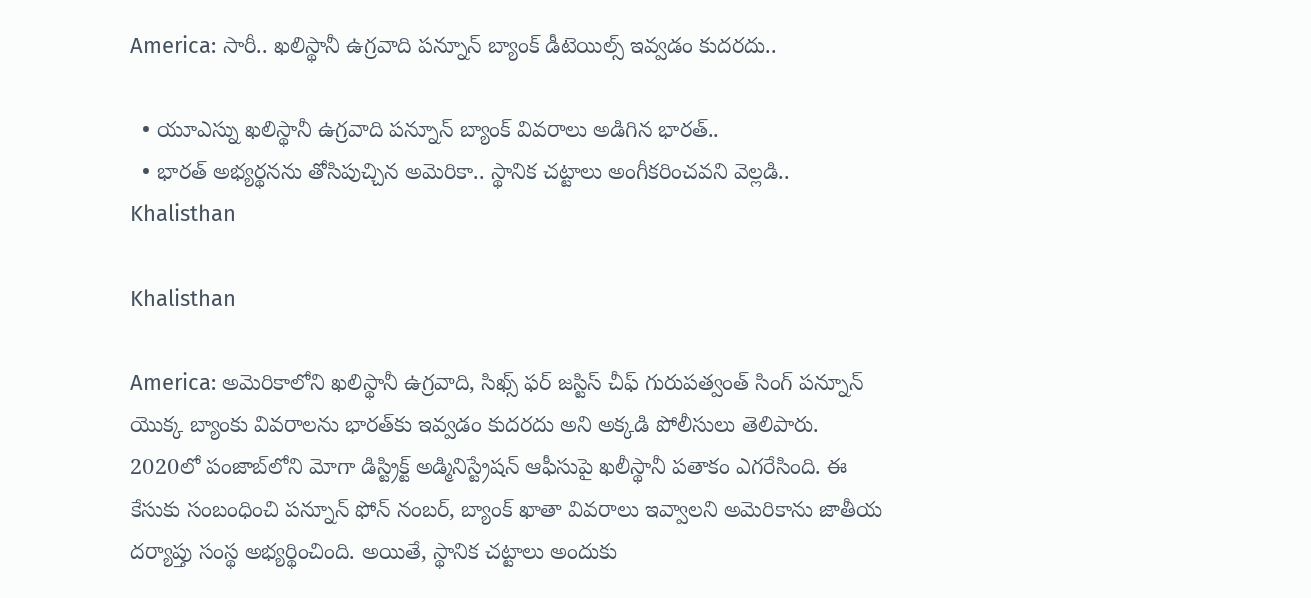America: సారీ.. ఖలిస్థానీ ఉగ్రవాది పన్నూన్ బ్యాంక్ డీటెయిల్స్ ఇవ్వడం కుదరదు..

  • యూఎస్ను ఖలిస్థానీ ఉగ్రవాది పన్నూన్ బ్యాంక్ వివరాలు అడిగిన భారత్..
  • భారత్ అభ్యర్థనను తోసిపుచ్చిన అమెరికా.. స్థానిక చట్టాలు అంగీకరించవని వెల్లడి..
Khalisthan

Khalisthan

America: అమెరికాలోని ఖలిస్థానీ ఉగ్రవాది, సిఖ్స్‌ ఫర్‌ జస్టిస్‌ చీఫ్ గురుపత్వంత్‌ సింగ్‌ పన్నూన్ యొక్క బ్యాంకు వివరాలను భారత్‌కు ఇవ్వడం కుదరదు అని అక్కడి పోలీసులు తెలిపారు. 2020లో పంజాబ్‌లోని మోగా డిస్ట్రిక్ట్‌ అడ్మినిస్ట్రేషన్‌ ఆఫీసుపై ఖలీస్థానీ పతాకం ఎగరేసింది. ఈ కేసుకు సంబంధించి పన్నూన్ ఫోన్‌ నంబర్‌, బ్యాంక్‌ ఖాతా వివరాలు ఇవ్వాలని అమెరికాను జాతీయ దర్యాప్తు సంస్థ అభ్యర్థించింది. అయితే, స్థానిక చట్టాలు అందుకు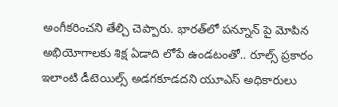అంగీకరించని తేల్చి చెప్పారు. భారత్‌లో పన్నూన్ పై మోపిన అభియోగాలకు శిక్ష ఏడాది లోపే ఉండటంతో.. రూల్స్ ప్రకారం ఇలాంటి డీటెయిల్స్ అడగకూడదని యూఎస్ అధికారులు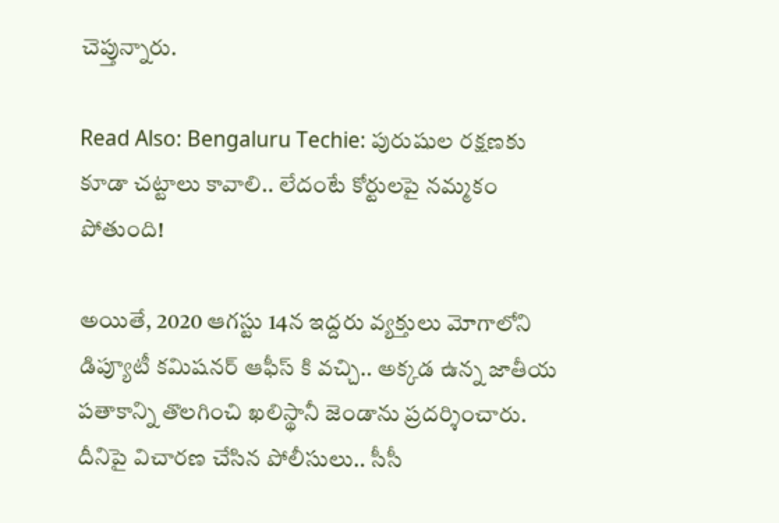చెప్తున్నారు.

Read Also: Bengaluru Techie: పురుషుల రక్షణకు కూడా చట్టాలు కావాలి.. లేదంటే కోర్టులపై నమ్మకం పోతుంది!

అయితే, 2020 ఆగస్టు 14న ఇద్దరు వ్యక్తులు మోగాలోని డిప్యూటీ కమిషనర్‌ ఆఫీస్ కి వచ్చి.. అక్కడ ఉన్న జాతీయ పతాకాన్ని తొలగించి ఖలిస్థానీ జెండాను ప్రదర్శించారు. దీనిపై విచారణ చేసిన పోలీసులు.. సీసీ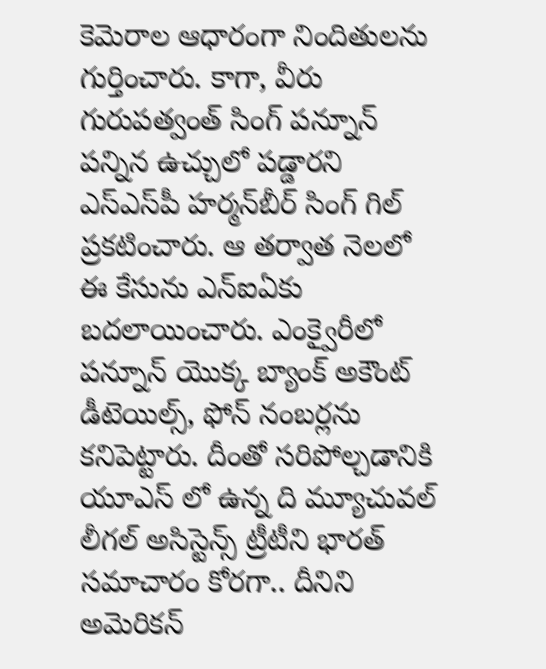కెమెరాల ఆధారంగా నిందితులను గుర్తించారు. కాగా, వీరు గురుపత్వంత్‌ సింగ్‌ పన్నూన్ పన్నిన ఉచ్చులో పడ్డారని ఎస్‌ఎస్‌పీ హర్మన్‌బీర్‌ సింగ్‌ గిల్‌ ప్రకటించారు. ఆ తర్వాత నెలలో ఈ కేసును ఎన్ఐఏకు బదలాయించారు. ఎంక్వైరీలో పన్నూన్ యొక్క బ్యాంక్‌ అకౌంట్‌ డీటెయిల్స్, ఫోన్‌ నంబర్లను కనిపెట్టారు. దీంతో సరిపోల్చడానికి యూఎస్ లో ఉన్న ది మ్యూచువల్‌ లీగల్‌ అసిస్టెన్స్‌ ట్రీటీని భారత్‌ సమాచారం కోరగా.. దీనిని అమెరికన్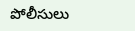పోలీసులు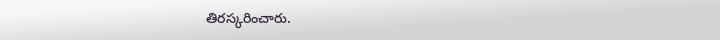తిరస్కరించారు.